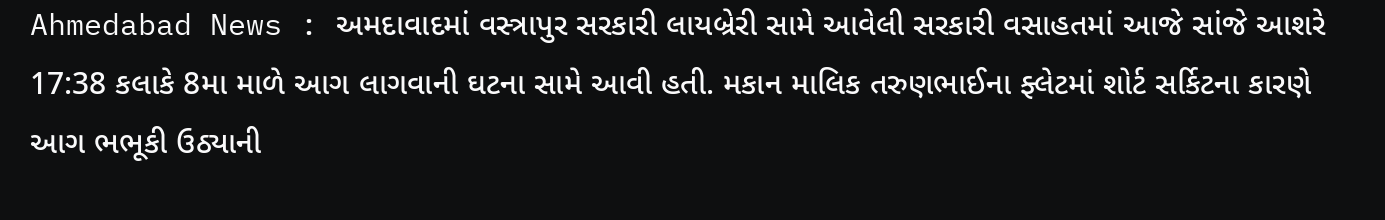Ahmedabad News : અમદાવાદમાં વસ્ત્રાપુર સરકારી લાયબ્રેરી સામે આવેલી સરકારી વસાહતમાં આજે સાંજે આશરે 17:38 કલાકે 8મા માળે આગ લાગવાની ઘટના સામે આવી હતી. મકાન માલિક તરુણભાઈના ફ્લેટમાં શોર્ટ સર્કિટના કારણે આગ ભભૂકી ઉઠ્યાની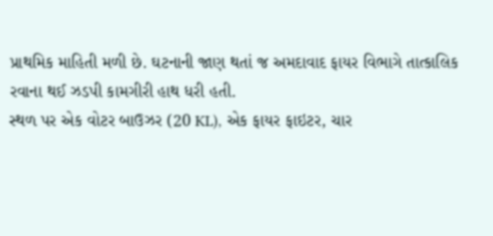પ્રાથમિક માહિતી મળી છે. ઘટનાની જાણ થતાં જ અમદાવાદ ફાયર વિભાગે તાત્કાલિક રવાના થઈ ઝડપી કામગીરી હાથ ધરી હતી.
સ્થળ પર એક વોટર બાઉઝર (20 KL), એક ફાયર ફાઇટર, ચાર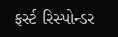ફર્સ્ટ રિસ્પોન્ડર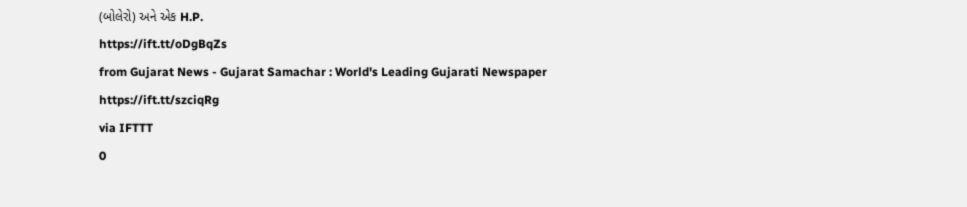(બોલેરો) અને એક H.P.
https://ift.tt/oDgBqZs
from Gujarat News - Gujarat Samachar : World's Leading Gujarati Newspaper https://ift.tt/szciqRg
via IFTTT
0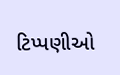ટિપ્પણીઓ